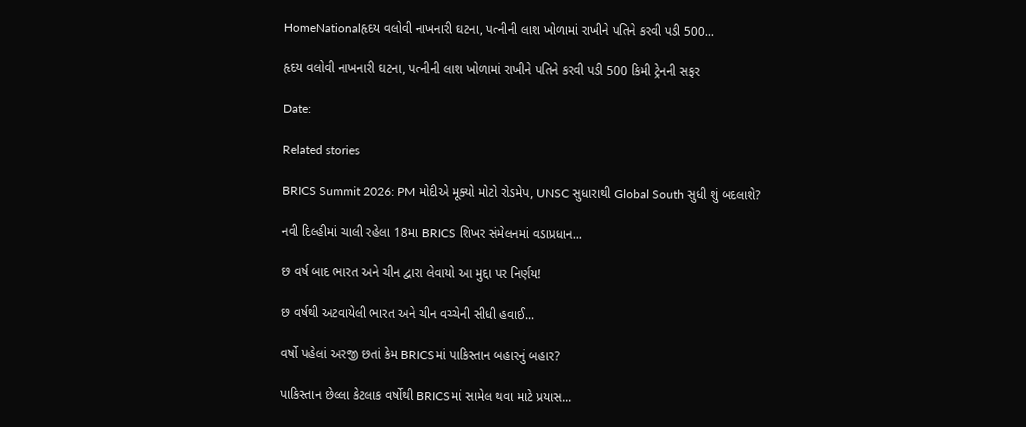HomeNationalહૃદય વલોવી નાખનારી ઘટના, પત્નીની લાશ ખોળામાં રાખીને પતિને કરવી પડી 500...

હૃદય વલોવી નાખનારી ઘટના, પત્નીની લાશ ખોળામાં રાખીને પતિને કરવી પડી 500 કિમી ટ્રેનની સફર

Date:

Related stories

BRICS Summit 2026: PM મોદીએ મૂક્યો મોટો રોડમેપ, UNSC સુધારાથી Global South સુધી શું બદલાશે?

નવી દિલ્હીમાં ચાલી રહેલા 18મા BRICS શિખર સંમેલનમાં વડાપ્રધાન...

છ વર્ષ બાદ ભારત અને ચીન દ્વારા લેવાયો આ મુદ્દા પર નિર્ણય!

છ વર્ષથી અટવાયેલી ભારત અને ચીન વચ્ચેની સીધી હવાઈ...

વર્ષો પહેલાં અરજી છતાં કેમ BRICSમાં પાકિસ્તાન બહારનું બહાર?

પાકિસ્તાન છેલ્લા કેટલાક વર્ષોથી BRICSમાં સામેલ થવા માટે પ્રયાસ...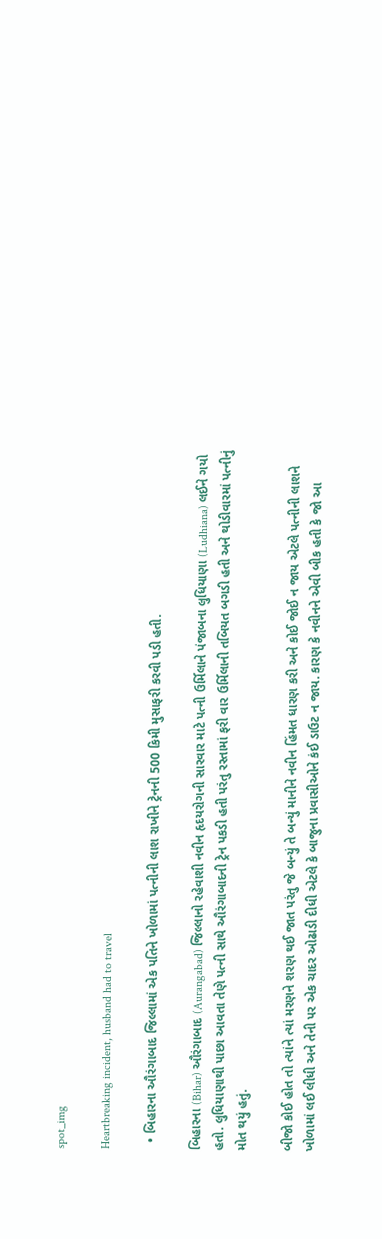spot_img

Heartbreaking incident, husband had to travel

  • બિહારના ઔરંગાબાદ જિલ્લામાં એક પતિને ખોળામાં પત્નીની લાશ રાખીને ટ્રેનની 500 કિમી મુસાફરી કરવી પડી હતી.

બિહારના (Bihar) ઔરંગાબાદ (Aurangabad) જિલ્લાનો રહેવાશી નવીન હૃદયરોગની સારવાર માટે પત્ની ઉર્મિલાને પંજાબના લુધિયાણા (Ludhiana) લઈને ગયો હતો. લુધિયાણાથી પાછા આવતા તેણે પત્ની સાથે ઔરંગાબાદની ટ્રેન પકડી હતી પરંતુ રસ્તામાં ફરી વાર ઉર્મિલાની તબિયત બગડી હતી અને થોડીવારમાં પત્નીનું મોત થયું હતું.

બીજો કોઈ હોત તો ત્યાંને ત્યાં મરણને શરણ થઈ જાત પરંતુ જે બન્યું તે બન્યું માનીને નવીન હિંમત ધારણ કરી અને કોઈ જોઈ ન જાય એટલે પત્નીની લાશને ખોળામાં લઈ લીધી અને તેની પર એક ચાદર ઓઢાડી દીધી એટલે કે બાજુના પ્રવાસીઓને કંઈ ડાઉટ ન જાય. કારણ કે નવીનને એવી બીક હતી કે જો આ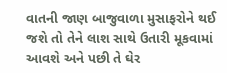વાતની જાણ બાજુવાળા મુસાફરોને થઈ જશે તો તેને લાશ સાથે ઉતારી મૂકવામાં આવશે અને પછી તે ઘેર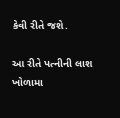કેવી રીતે જશે.

આ રીતે પત્નીની લાશ ખોળામા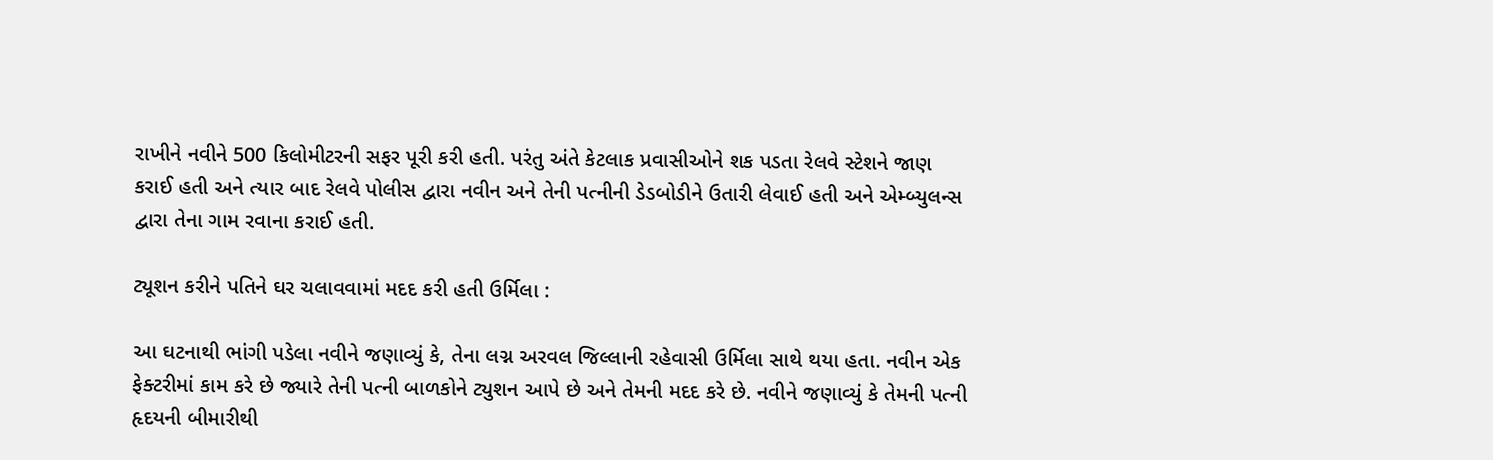રાખીને નવીને 500 કિલોમીટરની સફર પૂરી કરી હતી. પરંતુ અંતે કેટલાક પ્રવાસીઓને શક પડતા રેલવે સ્ટેશને જાણ કરાઈ હતી અને ત્યાર બાદ રેલવે પોલીસ દ્વારા નવીન અને તેની પત્નીની ડેડબોડીને ઉતારી લેવાઈ હતી અને એમ્બ્યુલન્સ દ્વારા તેના ગામ રવાના કરાઈ હતી.

ટ્યૂશન કરીને પતિને ઘર ચલાવવામાં મદદ કરી હતી ઉર્મિલા :

આ ઘટનાથી ભાંગી પડેલા નવીને જણાવ્યું કે, તેના લગ્ન અરવલ જિલ્લાની રહેવાસી ઉર્મિલા સાથે થયા હતા. નવીન એક ફેક્ટરીમાં કામ કરે છે જ્યારે તેની પત્ની બાળકોને ટ્યુશન આપે છે અને તેમની મદદ કરે છે. નવીને જણાવ્યું કે તેમની પત્ની હૃદયની બીમારીથી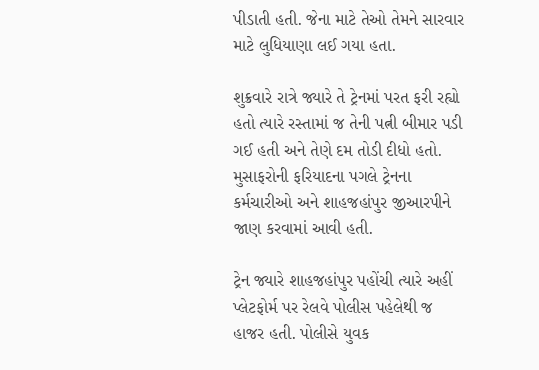પીડાતી હતી. જેના માટે તેઓ તેમને સારવાર માટે લુધિયાણા લઈ ગયા હતા.

શુક્રવારે રાત્રે જ્યારે તે ટ્રેનમાં પરત ફરી રહ્યો હતો ત્યારે રસ્તામાં જ તેની પત્ની બીમાર પડી ગઈ હતી અને તેણે દમ તોડી દીધો હતો. મુસાફરોની ફરિયાદના પગલે ટ્રેનના કર્મચારીઓ અને શાહજહાંપુર જીઆરપીને જાણ કરવામાં આવી હતી.

ટ્રેન જ્યારે શાહજહાંપુર પહોંચી ત્યારે અહીં પ્લેટફોર્મ પર રેલવે પોલીસ પહેલેથી જ હાજર હતી. પોલીસે યુવક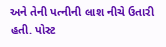અને તેની પત્નીની લાશ નીચે ઉતારી હતી. પોસ્ટ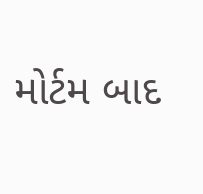મોર્ટમ બાદ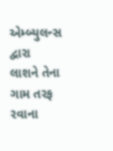એમ્બ્યુલન્સ દ્વારા લાશને તેના ગામ તરફ રવાના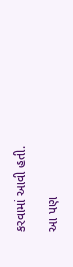કરવામાં આવી હતી.

આ પણ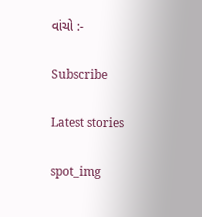વાંચો :-

Subscribe

Latest stories

spot_img